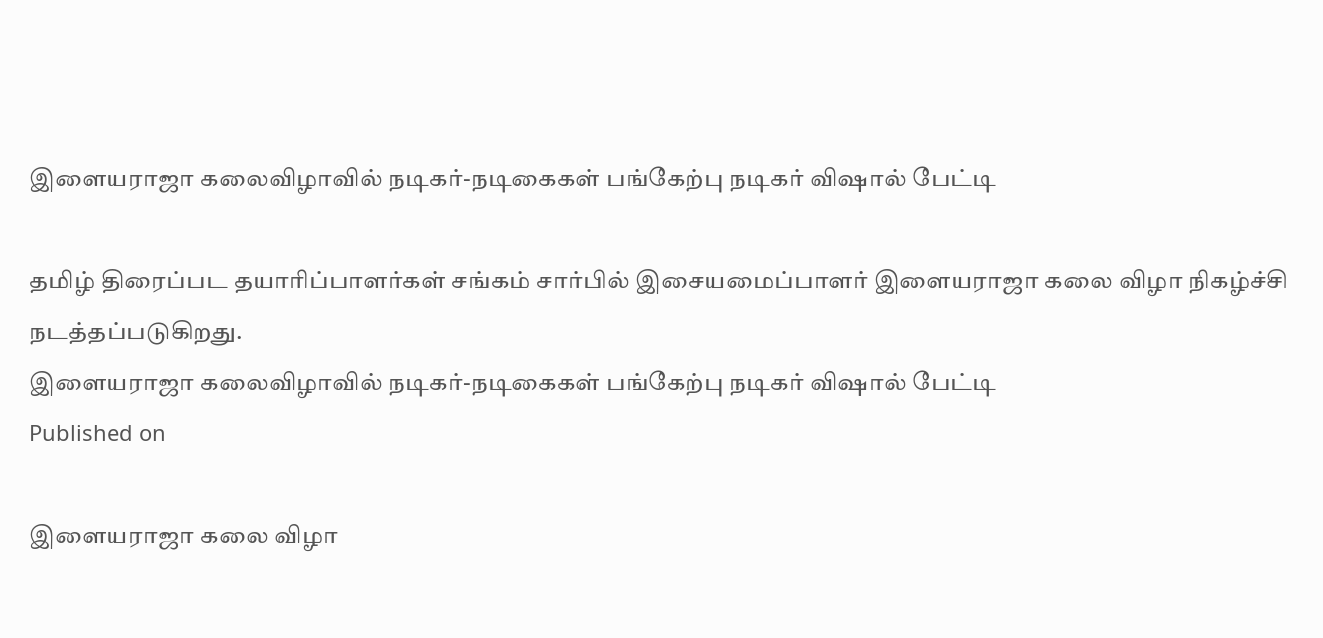இளையராஜா கலைவிழாவில் நடிகர்-நடிகைகள் பங்கேற்பு நடிகர் விஷால் பேட்டி

தமிழ் திரைப்பட தயாரிப்பாளர்கள் சங்கம் சார்பில் இசையமைப்பாளர் இளையராஜா கலை விழா நிகழ்ச்சி நடத்தப்படுகிறது.
இளையராஜா கலைவிழாவில் நடிகர்-நடிகைகள் பங்கேற்பு நடிகர் விஷால் பேட்டி
Published on

இளையராஜா கலை விழா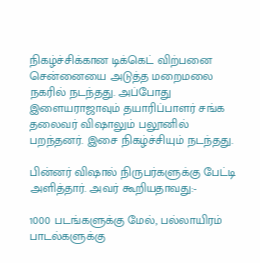நிகழ்ச்சிக்கான டிக்கெட் விற்பனை சென்னையை அடுத்த மறைமலை நகரில் நடந்தது. அப்போது இளையராஜாவும் தயாரிப்பாளர் சங்க தலைவர் விஷாலும் பலூனில் பறந்தனர். இசை நிகழ்ச்சியும் நடந்தது.

பின்னர் விஷால் நிருபர்களுக்கு பேட்டி அளித்தார். அவர் கூறியதாவது:-

1000 படங்களுக்கு மேல், பல்லாயிரம் பாடல்களுக்கு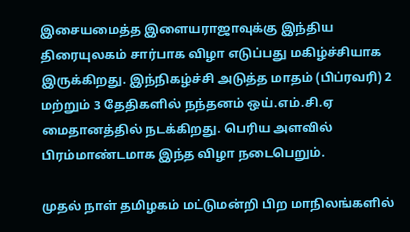இசையமைத்த இளையராஜாவுக்கு இந்திய திரையுலகம் சார்பாக விழா எடுப்பது மகிழ்ச்சியாக இருக்கிறது. இந்நிகழ்ச்சி அடுத்த மாதம் (பிப்ரவரி) 2 மற்றும் 3 தேதிகளில் நந்தனம் ஒய்.எம்.சி.ஏ மைதானத்தில் நடக்கிறது. பெரிய அளவில் பிரம்மாண்டமாக இந்த விழா நடைபெறும்.

முதல் நாள் தமிழகம் மட்டுமன்றி பிற மாநிலங்களில்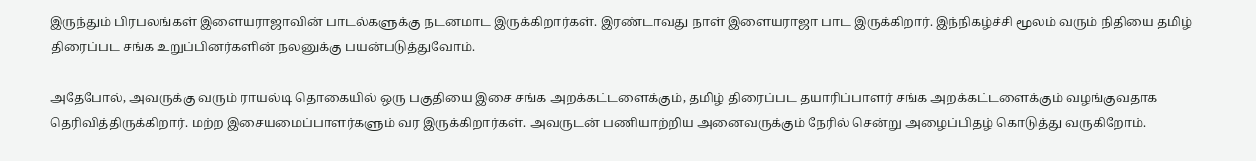இருந்தும் பிரபலங்கள் இளையராஜாவின் பாடல்களுக்கு நடனமாட இருக்கிறார்கள். இரண்டாவது நாள் இளையராஜா பாட இருக்கிறார். இந்நிகழ்ச்சி மூலம் வரும் நிதியை தமிழ் திரைப்பட சங்க உறுப்பினர்களின் நலனுக்கு பயன்படுத்துவோம்.

அதேபோல், அவருக்கு வரும் ராயல்டி தொகையில் ஒரு பகுதியை இசை சங்க அறக்கட்டளைக்கும், தமிழ் திரைப்பட தயாரிப்பாளர் சங்க அறக்கட்டளைக்கும் வழங்குவதாக தெரிவித்திருக்கிறார். மற்ற இசையமைப்பாளர்களும் வர இருக்கிறார்கள். அவருடன் பணியாற்றிய அனைவருக்கும் நேரில் சென்று அழைப்பிதழ் கொடுத்து வருகிறோம்.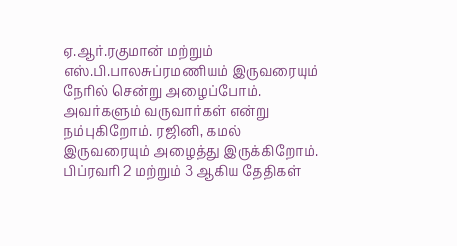ஏ.ஆர்.ரகுமான் மற்றும் எஸ்.பி.பாலசுப்ரமணியம் இருவரையும் நேரில் சென்று அழைப்போம். அவர்களும் வருவார்கள் என்று நம்புகிறோம். ரஜினி, கமல் இருவரையும் அழைத்து இருக்கிறோம். பிப்ரவரி 2 மற்றும் 3 ஆகிய தேதிகள்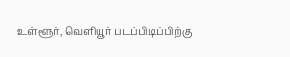உள்ளூர், வெளியூர் படப்பிடிப்பிற்கு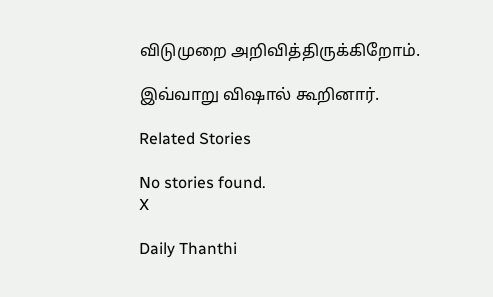விடுமுறை அறிவித்திருக்கிறோம்.

இவ்வாறு விஷால் கூறினார்.

Related Stories

No stories found.
X

Daily Thanthi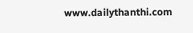www.dailythanthi.com